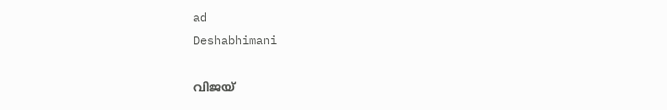ad
Deshabhimani

വിജയ്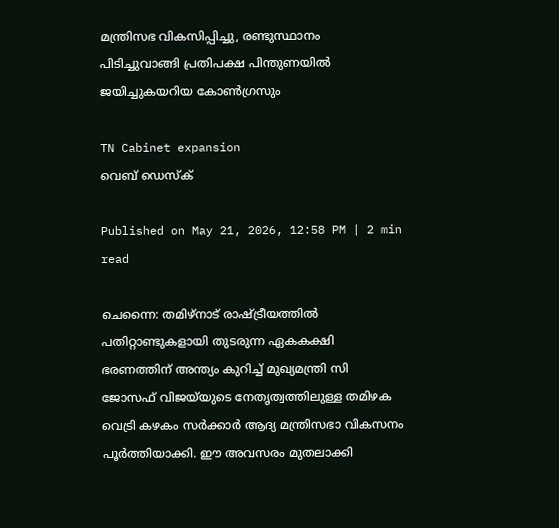മന്ത്രിസഭ വികസിപ്പിച്ചു, രണ്ടുസ്ഥാനം പിടിച്ചുവാങ്ങി പ്രതിപക്ഷ പിന്തുണയിൽ ജയിച്ചുകയറിയ കോൺഗ്രസും

TN Cabinet expansion
വെബ് ഡെസ്ക്

Published on May 21, 2026, 12:58 PM | 2 min read

ചെന്നൈ: തമിഴ്‌നാട് രാഷ്ട്രീയത്തിൽ പതിറ്റാണ്ടുകളായി തുടരുന്ന ഏകകക്ഷി ഭരണത്തിന് അന്ത്യം കുറിച്ച് മുഖ്യമന്ത്രി സി ജോസഫ് വിജയ്‍യുടെ നേതൃത്വത്തിലുള്ള തമിഴക വെട്രി കഴകം സർക്കാർ ആദ്യ മന്ത്രിസഭാ വികസനം പൂർത്തിയാക്കി. ഈ അവസരം മുതലാക്കി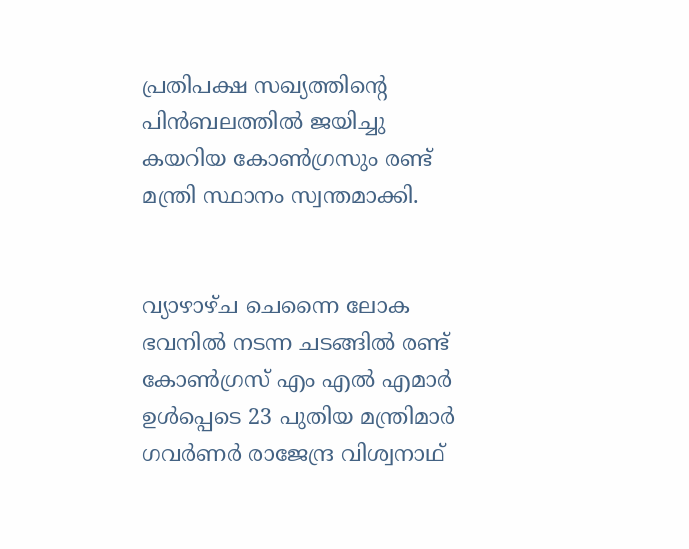പ്രതിപക്ഷ സഖ്യത്തിന്റെ പിൻബലത്തിൽ ജയിച്ചു കയറിയ കോൺഗ്രസും രണ്ട് മന്ത്രി സ്ഥാനം സ്വന്തമാക്കി.


വ്യാഴാഴ്ച ചെന്നൈ ലോക ഭവനിൽ നടന്ന ചടങ്ങിൽ രണ്ട് കോൺഗ്രസ് എം എൽ എമാർ ഉൾപ്പെടെ 23 പുതിയ മന്ത്രിമാർ ഗവർണർ രാജേന്ദ്ര വിശ്വനാഥ്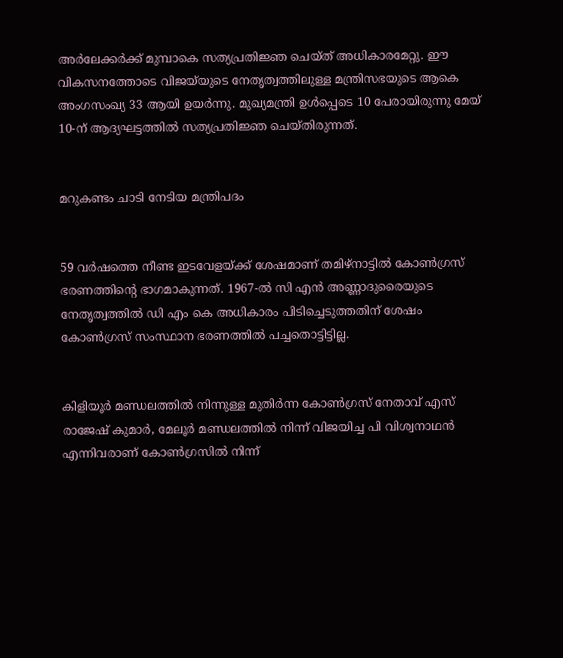അർലേക്കർക്ക് മുമ്പാകെ സത്യപ്രതിജ്ഞ ചെയ്ത് അധികാരമേറ്റു. ഈ വികസനത്തോടെ വിജയ്‍യുടെ നേതൃത്വത്തിലുള്ള മന്ത്രിസഭയുടെ ആകെ അംഗസംഖ്യ 33 ആയി ഉയർന്നു. മുഖ്യമന്ത്രി ഉൾപ്പെടെ 10 പേരായിരുന്നു മേയ് 10-ന് ആദ്യഘട്ടത്തിൽ സത്യപ്രതിജ്ഞ ചെയ്തിരുന്നത്.


മറുകണ്ടം ചാടി നേടിയ മന്ത്രിപദം


59 വർഷത്തെ നീണ്ട ഇടവേളയ്ക്ക് ശേഷമാണ് തമിഴ്‌നാട്ടിൽ കോൺഗ്രസ് ഭരണത്തിന്റെ ഭാഗമാകുന്നത്. 1967-ൽ സി എൻ അണ്ണാദുരൈയുടെ നേതൃത്വത്തിൽ ഡി എം കെ അധികാരം പിടിച്ചെടുത്തതിന് ശേഷം കോൺഗ്രസ് സംസ്ഥാന ഭരണത്തിൽ പച്ചതൊട്ടിട്ടില്ല.


കിളിയൂർ മണ്ഡലത്തിൽ നിന്നുള്ള മുതിർന്ന കോൺഗ്രസ് നേതാവ് എസ് രാജേഷ് കുമാർ, മേലൂർ മണ്ഡലത്തിൽ നിന്ന് വിജയിച്ച പി വിശ്വനാഥൻ എന്നിവരാണ് കോൺഗ്രസിൽ നിന്ന്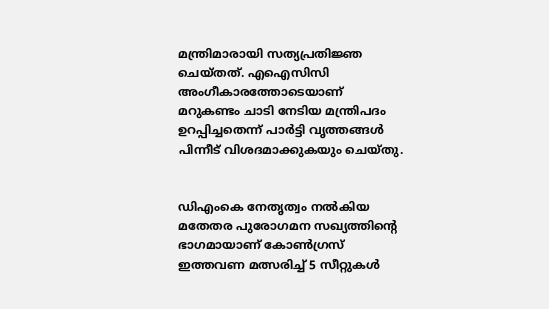മന്ത്രിമാരായി സത്യപ്രതിജ്ഞ ചെയ്തത്. എഐസിസി അംഗീകാരത്തോടെയാണ് മറുകണ്ടം ചാടി നേടിയ മന്ത്രിപദം ഉറപ്പിച്ചതെന്ന് പാർട്ടി വൃത്തങ്ങൾ പിന്നീട് വിശദമാക്കുകയും ചെയ്തു.


ഡിഎംകെ നേതൃത്വം നൽകിയ മതേതര പുരോഗമന സഖ്യത്തിന്റെ ഭാഗമായാണ് കോൺഗ്രസ് ഇത്തവണ മത്സരിച്ച് 5 സീറ്റുകൾ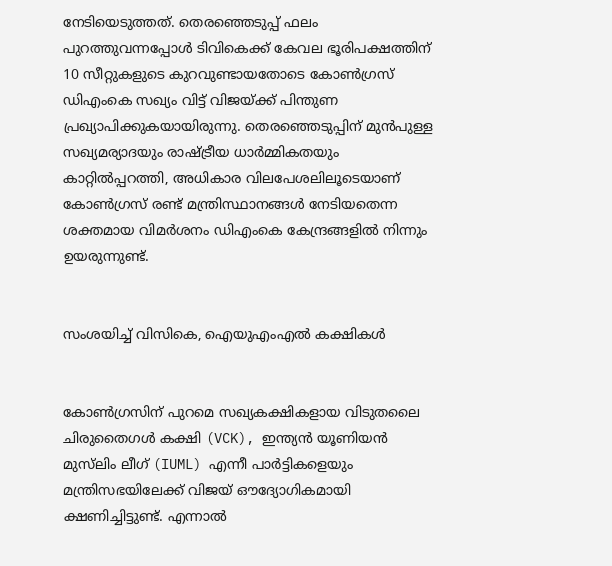നേടിയെടുത്തത്. തെരഞ്ഞെടുപ്പ് ഫലം പുറത്തുവന്നപ്പോൾ ടിവികെക്ക് കേവല ഭൂരിപക്ഷത്തിന് 10 സീറ്റുകളുടെ കുറവുണ്ടായതോടെ കോൺഗ്രസ് ഡിഎംകെ സഖ്യം വിട്ട് വിജയ്‌ക്ക് പിന്തുണ പ്രഖ്യാപിക്കുകയായിരുന്നു. തെരഞ്ഞെടുപ്പിന് മുൻപുള്ള സഖ്യമര്യാദയും രാഷ്ട്രീയ ധാർമ്മികതയും കാറ്റിൽപ്പറത്തി, അധികാര വിലപേശലിലൂടെയാണ് കോൺഗ്രസ് രണ്ട് മന്ത്രിസ്ഥാനങ്ങൾ നേടിയതെന്ന ശക്തമായ വിമർശനം ഡിഎംകെ കേന്ദ്രങ്ങളിൽ നിന്നും ഉയരുന്നുണ്ട്.


സംശയിച്ച് വിസികെ, ഐയുഎംഎൽ കക്ഷികൾ


കോൺഗ്രസിന് പുറമെ സഖ്യകക്ഷികളായ വിടുതലൈ ചിരുതൈഗൾ കക്ഷി (VCK), ഇന്ത്യൻ യൂണിയൻ മുസ്‌ലിം ലീഗ് (IUML) എന്നീ പാർട്ടികളെയും മന്ത്രിസഭയിലേക്ക് വിജയ് ഔദ്യോഗികമായി ക്ഷണിച്ചിട്ടുണ്ട്. എന്നാൽ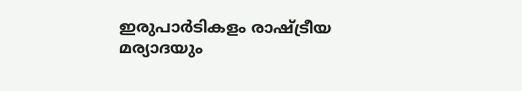ഇരുപാര്‍ടികളം രാഷ്ട്രീയ മര്യാദയും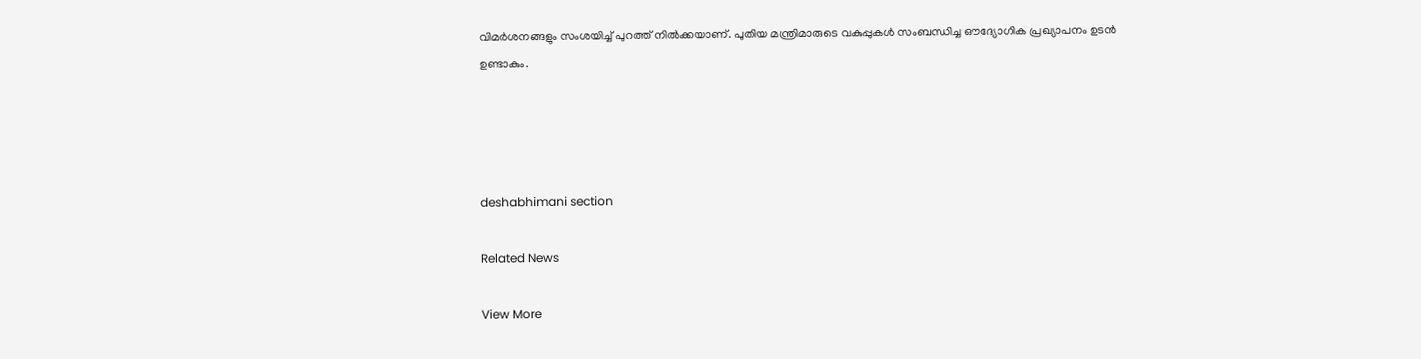വിമര്‍ശനങ്ങളും സംശയിച്ച് പുറത്ത് നിൽക്കയാണ്. പുതിയ മന്ത്രിമാരുടെ വകുപ്പുകൾ സംബന്ധിച്ച ഔദ്യോഗിക പ്രഖ്യാപനം ഉടൻ ഉണ്ടാകും.




deshabhimani section

Related News

View More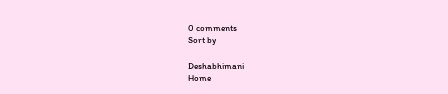0 comments
Sort by

Deshabhimani
Home